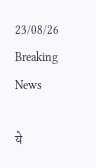23/08/26
Breaking News

ये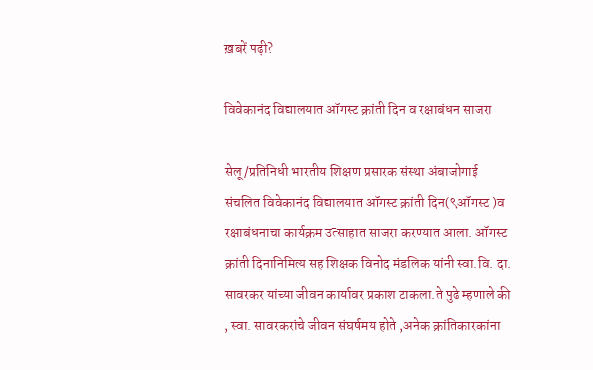ख़बरें पढ़ी?

विवेकानंद विद्यालयात ऑगस्ट क्रांती दिन व रक्षाबंधन साजरा

सेलू/प्रतिनिधी भारतीय शिक्षण प्रसारक संस्था अंबाजोगाई संचलित विवेकानंद विद्यालयात ऑगस्ट क्रांती दिन(९ऑगस्ट )व रक्षाबंधनाचा कार्यक्रम उत्साहात साजरा करण्यात आला. ऑगस्ट क्रांती दिनानिमित्य सह शिक्षक विनोद मंडलिक यांनी स्वा.वि. दा. सावरकर यांच्या जीवन कार्यावर प्रकाश टाकला.ते पुढे म्हणाले की , स्वा. सावरकरांचे जीवन संघर्षमय होते ,अनेक क्रांतिकारकांना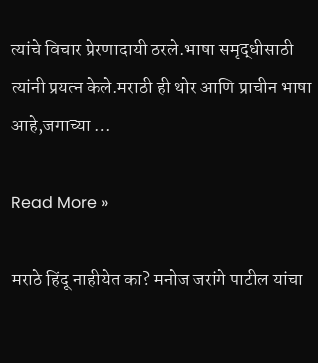त्यांचे विचार प्रेरणादायी ठरले.भाषा समृद्धीसाठी त्यांनी प्रयत्न केले.मराठी ही थोर आणि प्राचीन भाषा आहे,जगाच्या …

Read More »

मराठे हिंदू नाहीयेत का? मनोज जरांगे पाटील यांचा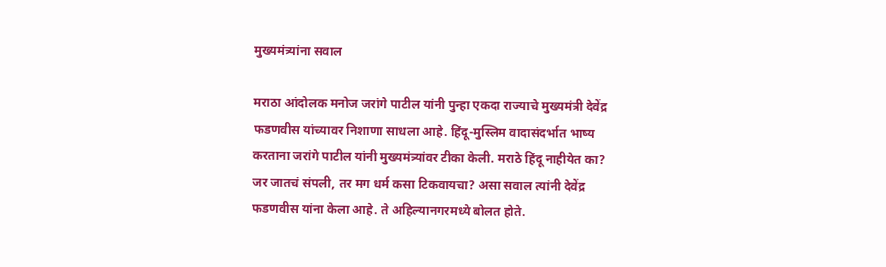मुख्यमंत्र्यांना सवाल

मराठा आंदोलक मनोज जरांगे पाटील यांनी पुन्हा एकदा राज्याचे मुख्यमंत्री देवेंद्र फडणवीस यांच्यावर निशाणा साधला आहे. हिंदू-मुस्लिम वादासंदर्भात भाष्य करताना जरांगे पाटील यांनी मुख्यमंत्र्यांवर टीका केली. मराठे हिंदू नाहीयेत का? जर जातचं संपली, तर मग धर्म कसा टिकवायचा? असा सवाल त्यांनी देवेंद्र फडणवीस यांना केला आहे. ते अहिल्यानगरमध्ये बोलत होते.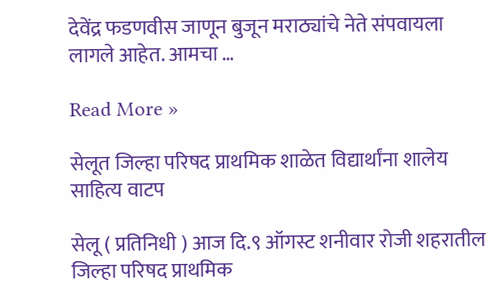देवेंद्र फडणवीस जाणून बुजून मराठ्यांचे नेते संपवायला लागले आहेत. आमचा …

Read More »

सेलूत जिल्हा परिषद प्राथमिक शाळेत विद्यार्थांना शालेय साहित्य वाटप

सेलू ( प्रतिनिधी ) आज दि.९ ऑगस्ट शनीवार रोजी शहरातील जिल्हा परिषद प्राथमिक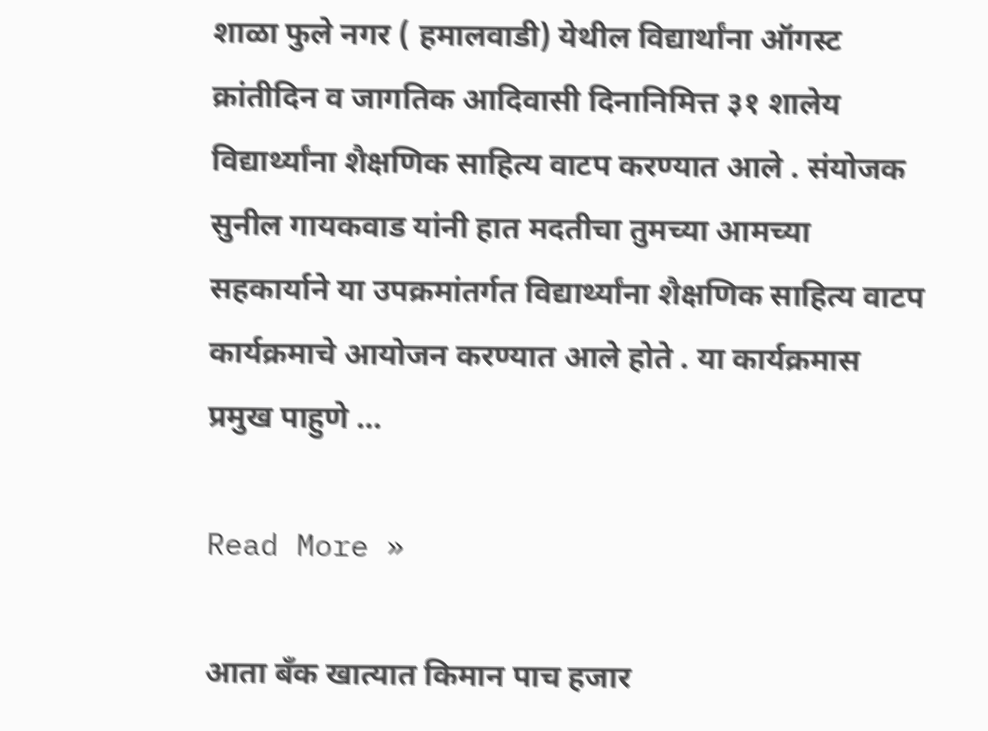शाळा फुले नगर ( हमालवाडी) येथील विद्यार्थांना ऑगस्ट क्रांतीदिन व जागतिक आदिवासी दिनानिमित्त ३१ शालेय विद्यार्थ्यांना शैक्षणिक साहित्य वाटप करण्यात आले . संयोजक सुनील गायकवाड यांनी हात मदतीचा तुमच्या आमच्या सहकार्याने या उपक्रमांतर्गत विद्यार्थ्यांना शैक्षणिक साहित्य वाटप कार्यक्रमाचे आयोजन करण्यात आले होते . या कार्यक्रमास प्रमुख पाहुणे …

Read More »

आता बँक खात्यात किमान पाच हजार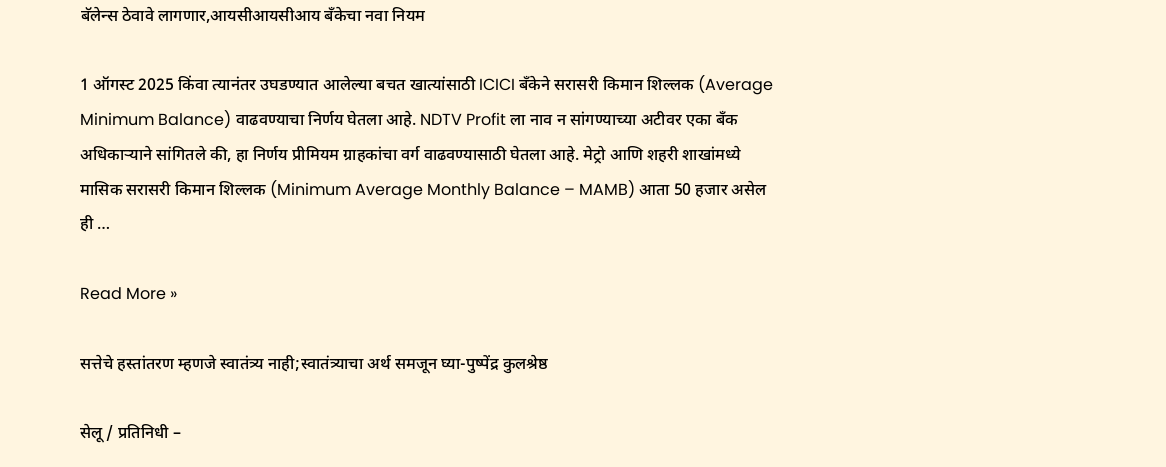बॅलेन्स ठेवावे लागणार,आयसीआयसीआय बँकेचा नवा नियम

1 ऑगस्ट 2025 किंवा त्यानंतर उघडण्यात आलेल्या बचत खात्यांसाठी ICICI बँकेने सरासरी किमान शिल्लक (Average Minimum Balance) वाढवण्याचा निर्णय घेतला आहे. NDTV Profit ला नाव न सांगण्याच्या अटीवर एका बँक अधिकाऱ्याने सांगितले की, हा निर्णय प्रीमियम ग्राहकांचा वर्ग वाढवण्यासाठी घेतला आहे. मेट्रो आणि शहरी शाखांमध्ये मासिक सरासरी किमान शिल्लक (Minimum Average Monthly Balance – MAMB) आता 50 हजार असेल ही …

Read More »

सत्तेचे हस्तांतरण म्हणजे स्वातंत्र्य नाही;स्वातंत्र्याचा अर्थ समजून घ्या-पुष्पेंद्र कुलश्रेष्ठ

सेलू / प्रतिनिधी –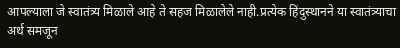आपल्याला जे स्वातंत्र्य मिळाले आहे ते सहज मिळालेले नाही.प्रत्येक हिंदुस्थानने या स्वातंत्र्याचा अर्थ समजून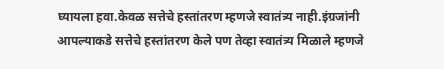घ्यायला हवा.केवळ सत्तेचे हस्तांतरण म्हणजे स्वातंत्र्य नाही.इंग्रजांनी आपल्याकडे सत्तेचे हस्तांतरण केले पण तेव्हा स्वातंत्र्य मिळाले म्हणजे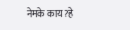नेमके काय?हे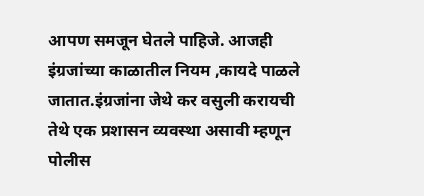आपण समजून घेतले पाहिजे. आजही इंग्रजांच्या काळातील नियम ,कायदे पाळले जातात.इंग्रजांना जेथे कर वसुली करायची तेथे एक प्रशासन व्यवस्था असावी म्हणून पोलीस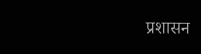प्रशासन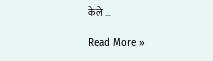केले …

Read More »